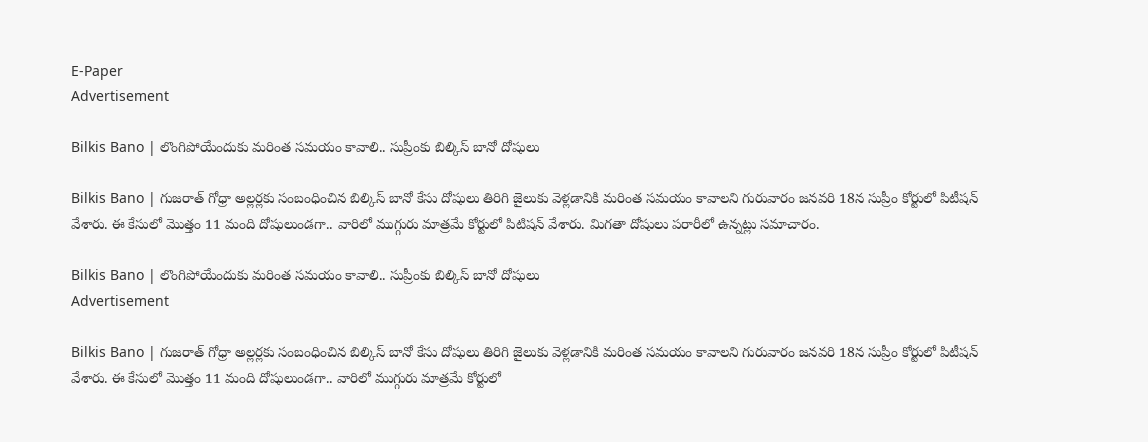E-Paper
Advertisement

Bilkis Bano | లొంగిపోయేందుకు మరింత సమయం కావాలి.. సుప్రీంకు బిల్కిస్ బానో దోషులు

Bilkis Bano | గుజరాత్‌ గోధ్రా అల్లర్లకు సంబంధించిన బిల్కిస్ బానో కేసు దోషులు తిరిగి జైలుకు వెళ్లడానికి మరింత సమయం కావాలని గురువారం జనవరి 18న సుప్రీం కోర్టులో పిటీషన్ వేశారు. ఈ కేసులో మొత్తం 11 మంది దోషులుండగా.. వారిలో ముగ్గురు మాత్రమే కోర్టులో పిటిషన్ వేశారు. మిగతా దోషులు పరారీలో ఉన్నట్లు సమాచారం.

Bilkis Bano | లొంగిపోయేందుకు మరింత సమయం కావాలి.. సుప్రీంకు బిల్కిస్ బానో దోషులు
Advertisement

Bilkis Bano | గుజరాత్‌ గోధ్రా అల్లర్లకు సంబంధించిన బిల్కిస్ బానో కేసు దోషులు తిరిగి జైలుకు వెళ్లడానికి మరింత సమయం కావాలని గురువారం జనవరి 18న సుప్రీం కోర్టులో పిటీషన్ వేశారు. ఈ కేసులో మొత్తం 11 మంది దోషులుండగా.. వారిలో ముగ్గురు మాత్రమే కోర్టులో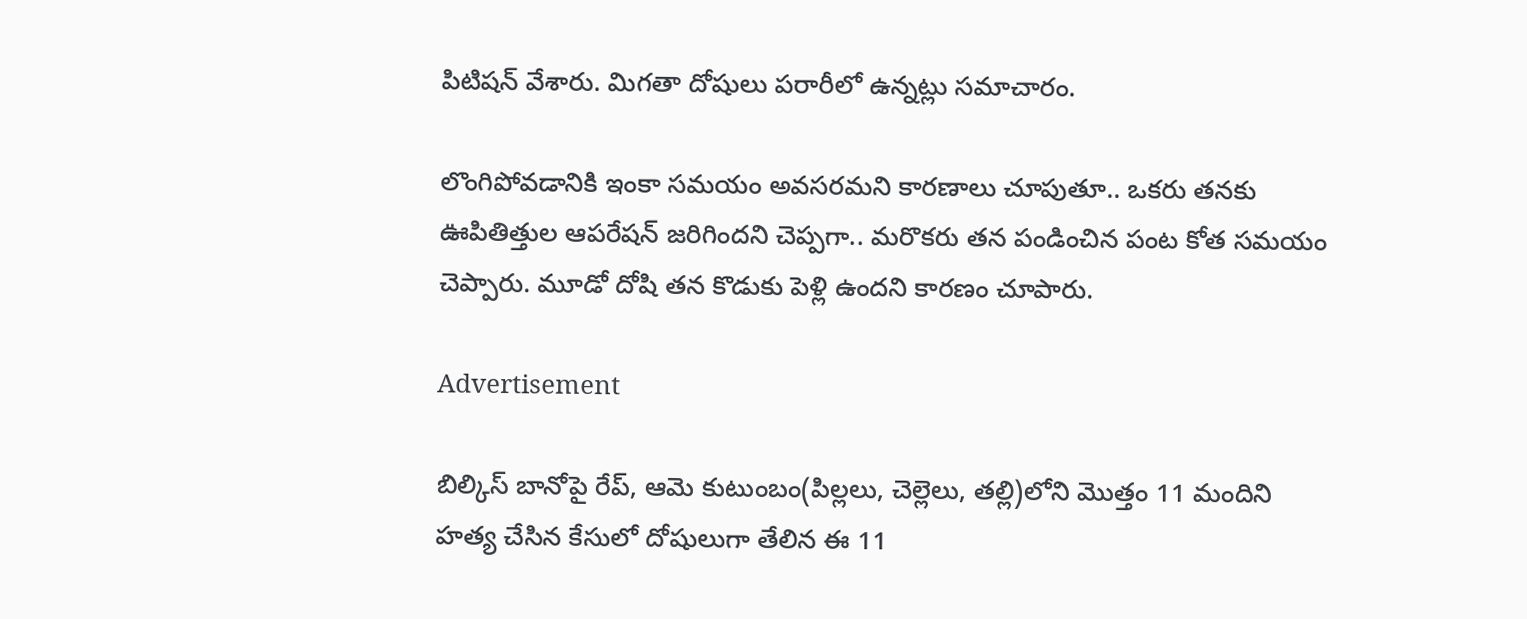పిటిషన్ వేశారు. మిగతా దోషులు పరారీలో ఉన్నట్లు సమాచారం.

లొంగిపోవడానికి ఇంకా సమయం అవసరమని కారణాలు చూపుతూ.. ఒకరు తనకు ఊపితిత్తుల ఆపరేషన్ జరిగిందని చెప్పగా.. మరొకరు తన పండించిన పంట కోత సమయం చెప్పారు. మూడో దోషి తన కొడుకు పెళ్లి ఉందని కారణం చూపారు.

Advertisement

బిల్కిస్ బానోపై రేప్, ఆమె కుటుంబం(పిల్లలు, చెల్లెలు, తల్లి)లోని మొత్తం 11 మందిని హత్య చేసిన కేసులో దోషులుగా తేలిన ఈ 11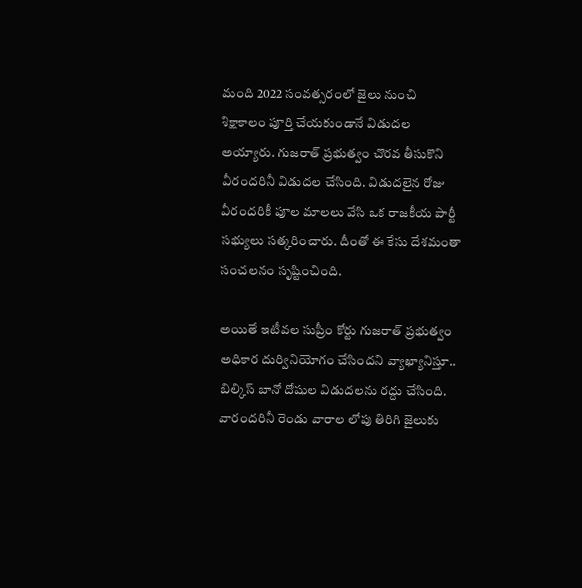మంది 2022 సంవత్సరంలో జైలు నుంచి శిక్షాకాలం పూర్తి చేయకుండానే విడుదల అయ్యారు. గుజరాత్ ప్రభుత్వం చొరవ తీసుకొని వీరందరినీ విడుదల చేసింది. విడుదలైన రోజు వీరందరికీ పూల మాలలు వేసి ఒక రాజకీయ పార్టీ సభ్యులు సత్కరించారు. దీంతో ఈ కేసు దేశమంతా సంచలనం సృష్టించింది.

అయితే ఇటీవల సుప్రీం కోర్టు గుజరాత్ ప్రభుత్వం అధికార దుర్వినియోగం చేసిందని వ్యాఖ్యానిస్తూ.. బిల్కిస్ బానో దోషుల విడుదలను రద్దు చేసింది. వారందరినీ రెండు వారాల లోపు తిరిగి జైలుకు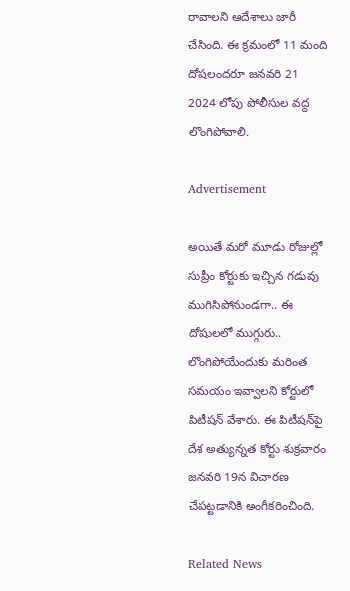రావాలని ఆదేశాలు జారీ చేసింది. ఈ క్రమంలో 11 మంది దోషలందరూ జనవరి 21 2024 లోపు పోలీసుల వద్ద లొంగిపోవాలి.

Advertisement

అయితే మరో మూడు రోజుల్లో సుప్రీం కోర్టుకు ఇచ్చిన గడువు ముగిసిపోనుండగా.. ఈ దోషులలో ముగ్గురు.. లొంగిపోయేందుకు మరింత సమయం ఇవ్వాలని కోర్టులో పిటీషన్ వేశారు. ఈ పిటీషన్‌పై దేశ అత్యున్నత కోర్టు శుక్రవారం జనవరి 19న విచారణ చేపట్టడానికి అంగీకరించింది.

Related News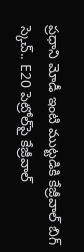ప్రధాని మోడీ ఇంటి ముట్టడికి కేజ్రీవాల్ బిగ్ స్కెచ్.. E20 పెట్రోల్‌పై కేజ్రీవాల్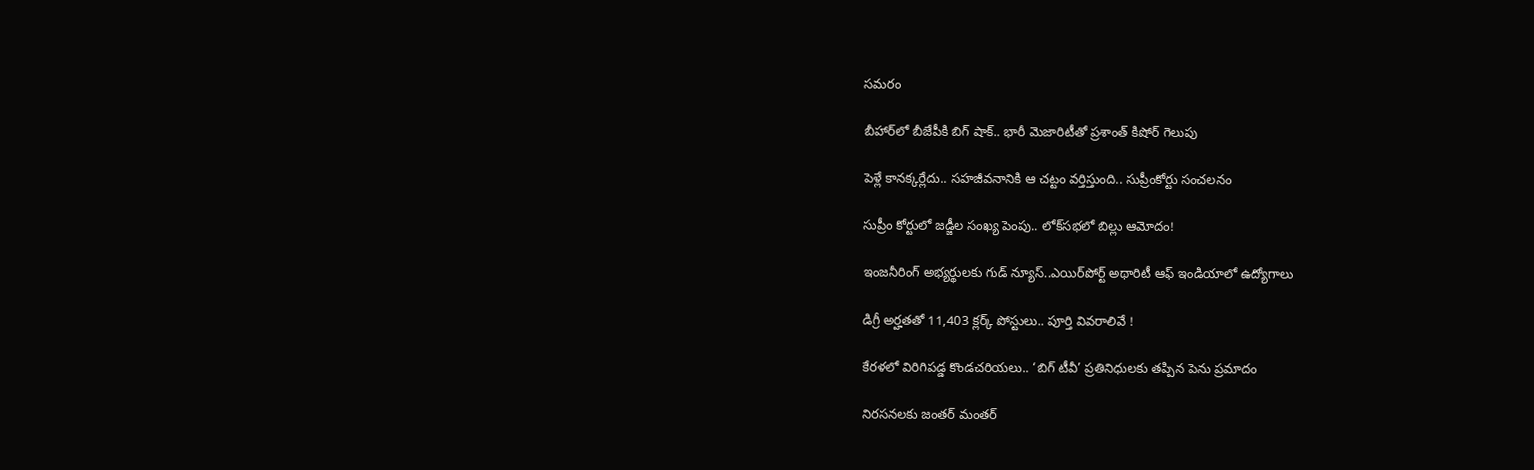సమరం

బీహార్‌లో బీజేపీకి బిగ్ షాక్.. భారీ మెజారిటీతో ప్రశాంత్ కిషోర్ గెలుపు

పెళ్లే కానక్కర్లేదు.. సహజీవనానికి ఆ చట్టం వర్తిస్తుంది.. సుప్రీంకోర్టు సంచలనం

సుప్రీం కోర్టులో జడ్జీల సంఖ్య పెంపు.. లోక్‌సభలో బిల్లు ఆమోదం!

ఇంజనీరింగ్ అభ్యర్థులకు గుడ్ న్యూస్..ఎయిర్‌పోర్ట్ అథారిటీ ఆఫ్ ఇండియాలో ఉద్యోగాలు

డిగ్రీ అర్హతతో 11,403 క్లర్క్ పోస్టులు.. పూర్తి వివరాలివే !

కేరళలో విరిగిపడ్డ కొండచరియలు.. ‘బిగ్ టీవీ’ ప్రతినిధులకు తప్పిన పెను ప్రమాదం

నిరసనలకు జంతర్ మంతర్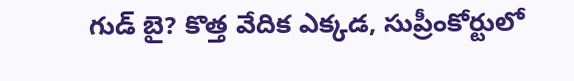గుడ్ బై? కొత్త వేదిక ఎక్కడ, సుప్రీంకోర్టులో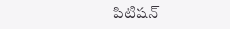పిటిషన్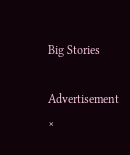Big Stories

Advertisement
×